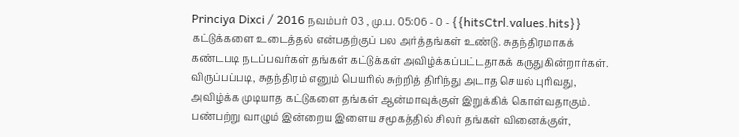Princiya Dixci / 2016 நவம்பர் 03 , மு.ப. 05:06 - 0 - {{hitsCtrl.values.hits}}
கட்டுக்களை உடைத்தல் என்பதற்குப் பல அர்த்தங்கள் உண்டு. சுதந்திரமாகக் கண்டபடி நடப்பவர்கள் தங்கள் கட்டுக்கள் அவிழ்க்கப்பட்டதாகக் கருதுகின்றார்கள்.
விருப்பப்படி, சுதந்திரம் எனும் பெயரில் சுற்றித் திரிந்து அடாத செயல் புரிவது, அவிழ்க்க முடியாத கட்டுகளை தங்கள் ஆன்மாவுக்குள் இறுக்கிக் கொள்வதாகும்.
பண்பற்று வாழும் இன்றைய இளைய சமூகத்தில் சிலர் தங்கள் வினைக்குள்,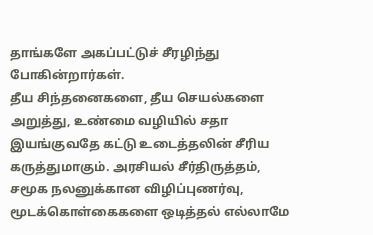தாங்களே அகப்பட்டுச் சீரழிந்து போகின்றார்கள்.
தீய சிந்தனைகளை, தீய செயல்களை அறுத்து, உண்மை வழியில் சதா இயங்குவதே கட்டு உடைத்தலின் சீரிய கருத்துமாகும். அரசியல் சீர்திருத்தம், சமூக நலனுக்கான விழிப்புணர்வு, மூடக்கொள்கைகளை ஒடித்தல் எல்லாமே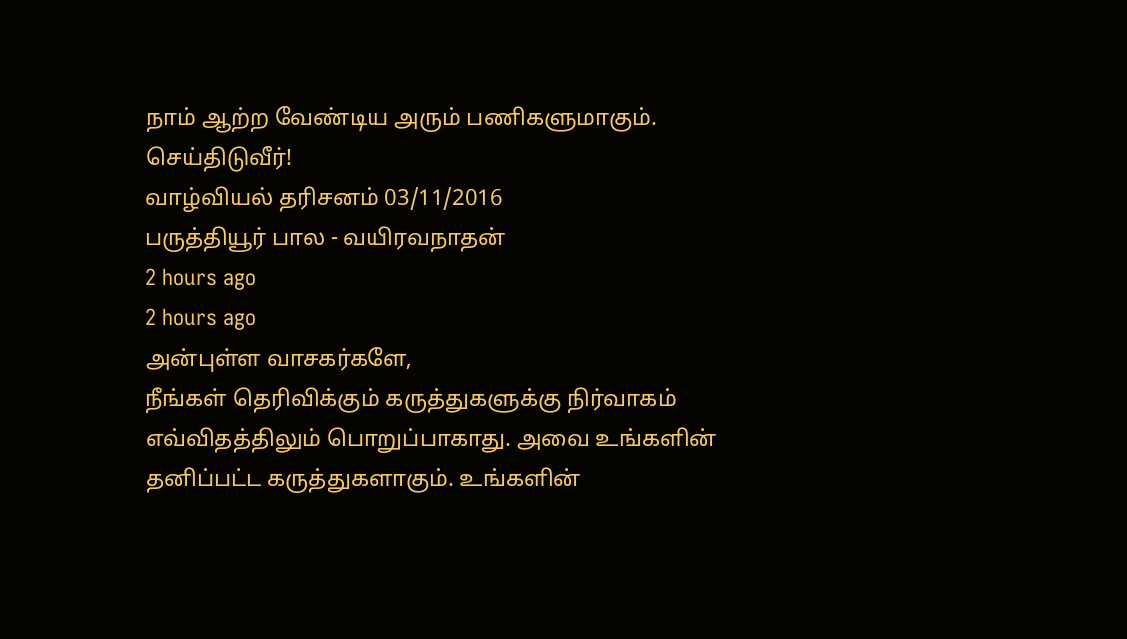நாம் ஆற்ற வேண்டிய அரும் பணிகளுமாகும். செய்திடுவீர்!
வாழ்வியல் தரிசனம் 03/11/2016
பருத்தியூர் பால - வயிரவநாதன்
2 hours ago
2 hours ago
அன்புள்ள வாசகர்களே,
நீங்கள் தெரிவிக்கும் கருத்துகளுக்கு நிர்வாகம் எவ்விதத்திலும் பொறுப்பாகாது. அவை உங்களின் தனிப்பட்ட கருத்துகளாகும். உங்களின்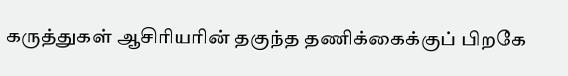கருத்துகள் ஆசிரியரின் தகுந்த தணிக்கைக்குப் பிறகே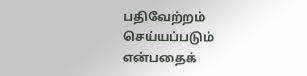பதிவேற்றம் செய்யப்படும் என்பதைக்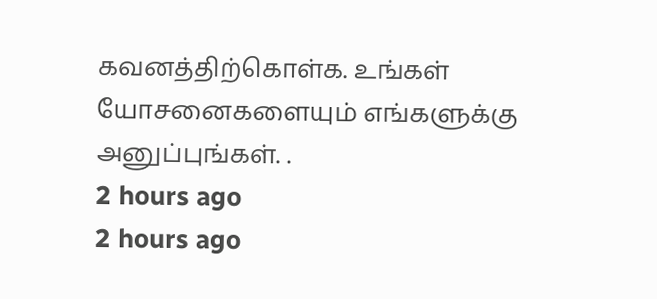கவனத்திற்கொள்க. உங்கள் யோசனைகளையும் எங்களுக்கு அனுப்புங்கள். .
2 hours ago
2 hours ago